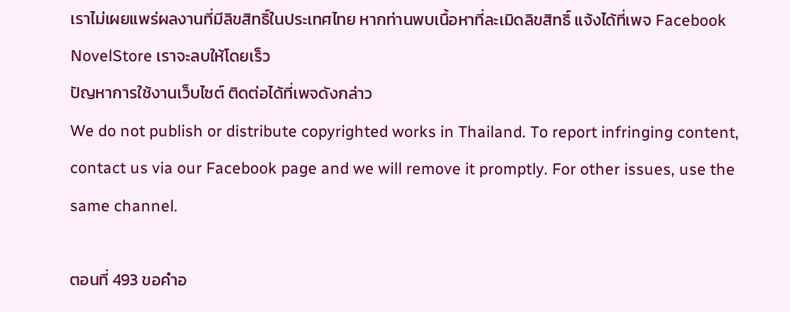เราไม่เผยแพร่ผลงานที่มีลิขสิทธิ์ในประเทศไทย หากท่านพบเนื้อหาที่ละเมิดลิขสิทธิ์ แจ้งได้ที่เพจ Facebook NovelStore เราจะลบให้โดยเร็ว
ปัญหาการใช้งานเว็บไซต์ ติดต่อได้ที่เพจดังกล่าว
We do not publish or distribute copyrighted works in Thailand. To report infringing content, contact us via our Facebook page and we will remove it promptly. For other issues, use the same channel.

ตอนที่ 493 ขอคำอ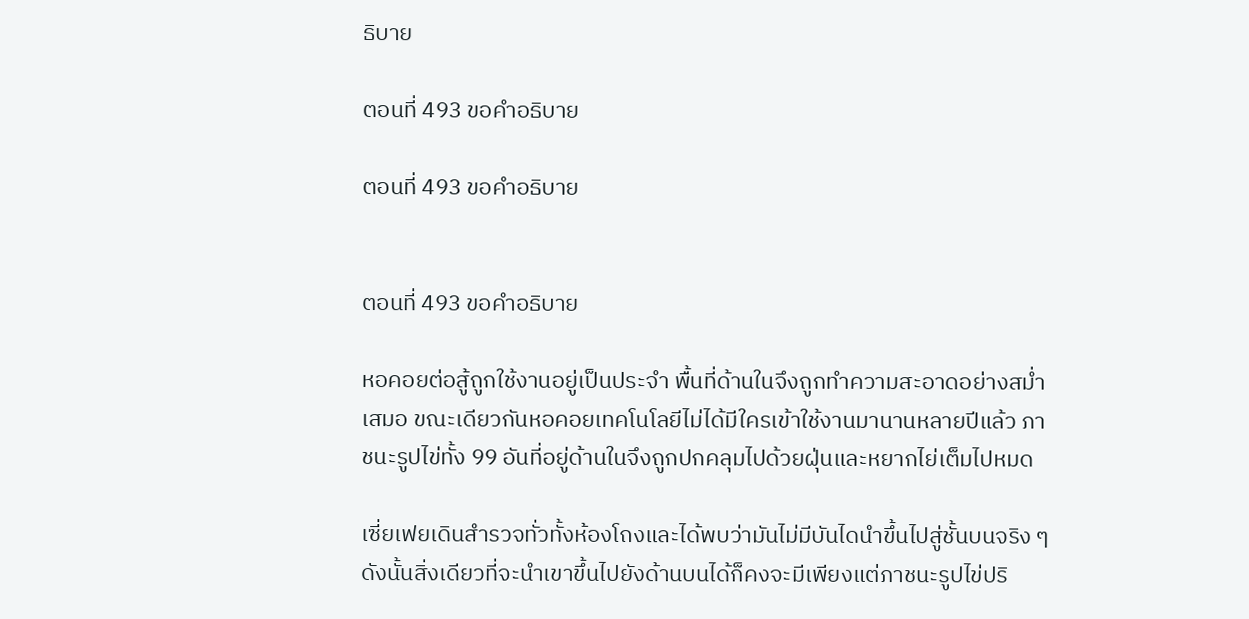ธิบาย

ตอนที่ 493 ขอคำอธิบาย

ตอนที่ 493 ขอคำอธิบาย


ตอนที่ 493 ขอคำอธิบาย

หอคอยต่อสู้ถูกใช้งานอยู่เป็นประจำ พื้นที่ด้านในจึงถูกทำความสะอาดอย่างสม่ำเสมอ ขณะเดียวกันหอคอยเทคโนโลยีไม่ได้มีใครเข้าใช้งานมานานหลายปีแล้ว ภาชนะรูปไข่ทั้ง 99 อันที่อยู่ด้านในจึงถูกปกคลุมไปด้วยฝุ่นและหยากไย่เต็มไปหมด

เซี่ยเฟยเดินสำรวจทั่วทั้งห้องโถงและได้พบว่ามันไม่มีบันไดนำขึ้นไปสู่ชั้นบนจริง ๆ ดังนั้นสิ่งเดียวที่จะนำเขาขึ้นไปยังด้านบนได้ก็คงจะมีเพียงแต่ภาชนะรูปไข่ปริ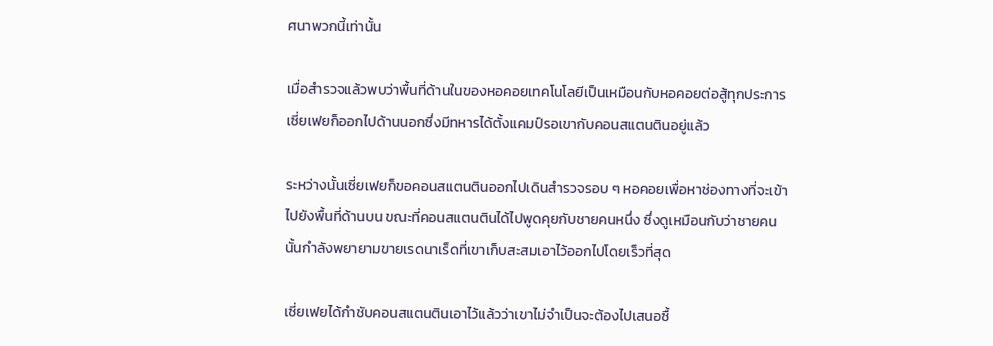ศนาพวกนี้เท่านั้น

เมื่อสำรวจแล้วพบว่าพื้นที่ด้านในของหอคอยเทคโนโลยีเป็นเหมือนกับหอคอยต่อสู้ทุกประการ เซี่ยเฟยก็ออกไปด้านนอกซึ่งมีทหารได้ตั้งแคมป์รอเขากับคอนสแตนตินอยู่แล้ว

ระหว่างนั้นเซี่ยเฟยก็ขอคอนสแตนตินออกไปเดินสำรวจรอบ ๆ หอคอยเพื่อหาช่องทางที่จะเข้าไปยังพื้นที่ด้านบน ขณะที่คอนสแตนตินได้ไปพูดคุยกับชายคนหนึ่ง ซึ่งดูเหมือนกับว่าชายคนนั้นกำลังพยายามขายเรดนาเร็ดที่เขาเก็บสะสมเอาไว้ออกไปโดยเร็วที่สุด

เซี่ยเฟยได้กำชับคอนสแตนตินเอาไว้แล้วว่าเขาไม่จำเป็นจะต้องไปเสนอซื้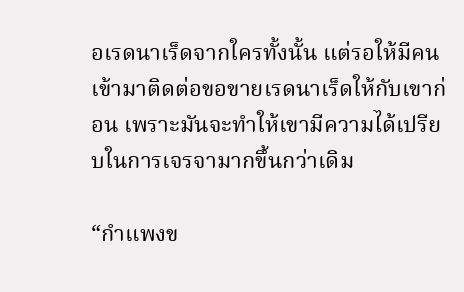อเรดนาเร็ดจากใครทั้งนั้น แต่รอให้มีคนเข้ามาติดต่อขอขายเรดนาเร็ดให้กับเขาก่อน เพราะมันจะทำให้เขามีความได้เปรียบในการเจรจามากขึ้นกว่าเดิม

“กำแพงข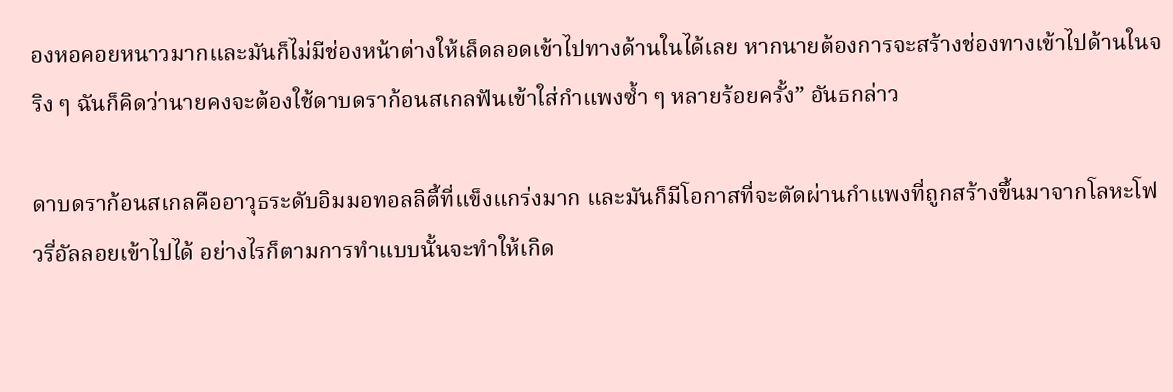องหอคอยหนาวมากและมันก็ไม่มีช่องหน้าต่างให้เล็ดลอดเข้าไปทางด้านในได้เลย หากนายต้องการจะสร้างช่องทางเข้าไปด้านในจริง ๆ ฉันก็คิดว่านายคงจะต้องใช้ดาบดราก้อนสเกลฟันเข้าใส่กำแพงซ้ำ ๆ หลายร้อยครั้ง” อันธกล่าว

ดาบดราก้อนสเกลคืออาวุธระดับอิมมอทอลลิตี้ที่แข็งแกร่งมาก และมันก็มีโอกาสที่จะตัดผ่านกำแพงที่ถูกสร้างขึ้นมาจากโลหะโฟวรี่อัลลอยเข้าไปได้ อย่างไรก็ตามการทำแบบนั้นจะทำให้เกิด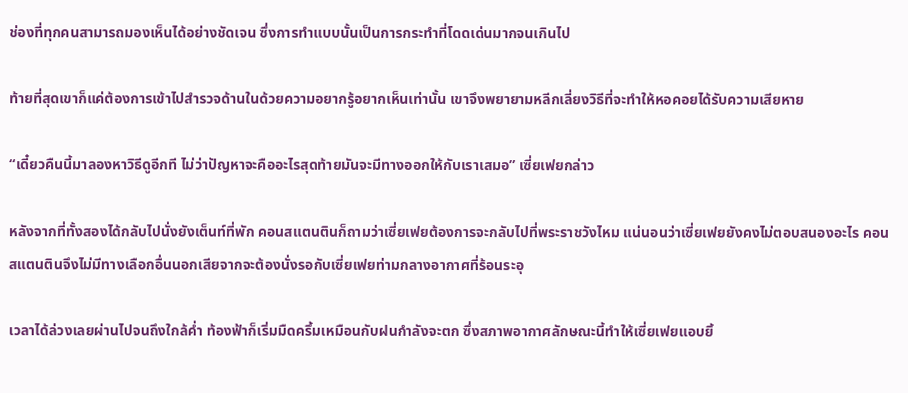ช่องที่ทุกคนสามารถมองเห็นได้อย่างชัดเจน ซึ่งการทำแบบนั้นเป็นการกระทำที่โดดเด่นมากจนเกินไป

ท้ายที่สุดเขาก็แค่ต้องการเข้าไปสำรวจด้านในด้วยความอยากรู้อยากเห็นเท่านั้น เขาจึงพยายามหลีกเลี่ยงวิธีที่จะทำให้หอคอยได้รับความเสียหาย

“เดี๋ยวคืนนี้มาลองหาวิธีดูอีกที ไม่ว่าปัญหาจะคืออะไรสุดท้ายมันจะมีทางออกให้กับเราเสมอ” เซี่ยเฟยกล่าว

หลังจากที่ทั้งสองได้กลับไปนั่งยังเต็นท์ที่พัก คอนสแตนตินก็ถามว่าเซี่ยเฟยต้องการจะกลับไปที่พระราชวังไหม แน่นอนว่าเซี่ยเฟยยังคงไม่ตอบสนองอะไร คอนสแตนตินจึงไม่มีทางเลือกอื่นนอกเสียจากจะต้องนั่งรอกับเซี่ยเฟยท่ามกลางอากาศที่ร้อนระอุ

เวลาได้ล่วงเลยผ่านไปจนถึงใกล้ค่ำ ท้องฟ้าก็เริ่มมืดครึ้มเหมือนกับฝนกำลังจะตก ซึ่งสภาพอากาศลักษณะนี้ทำให้เซี่ยเฟยแอบยิ้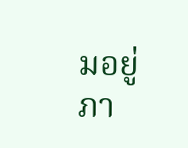มอยู่ภา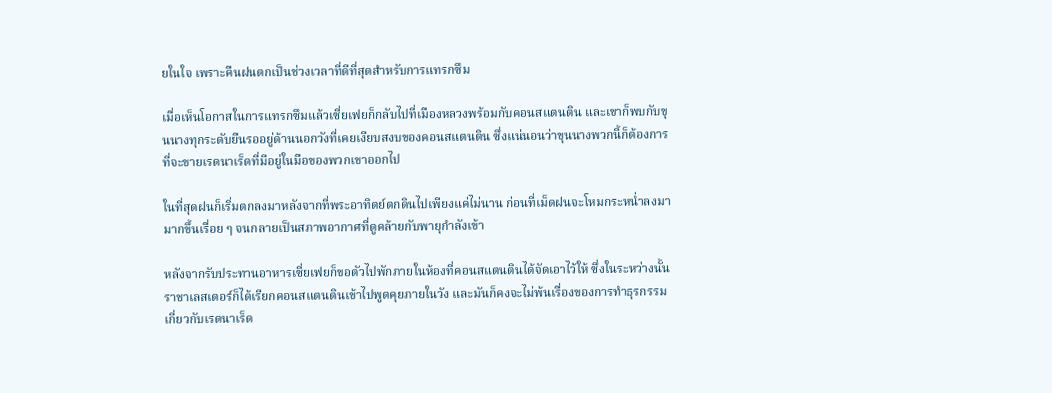ยในใจ เพราะคืนฝนตกเป็นช่วงเวลาที่ดีที่สุดสำหรับการแทรกซึม

เมื่อเห็นโอกาสในการแทรกซึมแล้วเซี่ยเฟยก็กลับไปที่เมืองหลวงพร้อมกับคอนสแตนติน และเขาก็พบกับขุนนางทุกระดับยืนรออยู่ด้านนอกวังที่เคยเงียบสงบของคอนสแตนติน ซึ่งแน่นอนว่าขุนนางพวกนี้ก็ต้องการที่จะขายเรดนาเร็ดที่มีอยู่ในมือของพวกเขาออกไป

ในที่สุดฝนก็เริ่มตกลงมาหลังจากที่พระอาทิตย์ตกดินไปเพียงแค่ไม่นาน ก่อนที่เม็ดฝนจะโหมกระหน่ำลงมามากขึ้นเรื่อย ๆ จนกลายเป็นสภาพอากาศที่ดูคล้ายกับพายุกำลังเข้า

หลังจากรับประทานอาหารเซี่ยเฟยก็ขอตัวไปพักภายในห้องที่คอนสแตนตินได้จัดเอาไว้ให้ ซึ่งในระหว่างนั้นราชาเลสเตอร์ก็ได้เรียกคอนสแตนตินเข้าไปพูดคุยภายในวัง และมันก็คงจะไม่พ้นเรื่องของการทำธุรกรรมเกี่ยวกับเรดนาเร็ด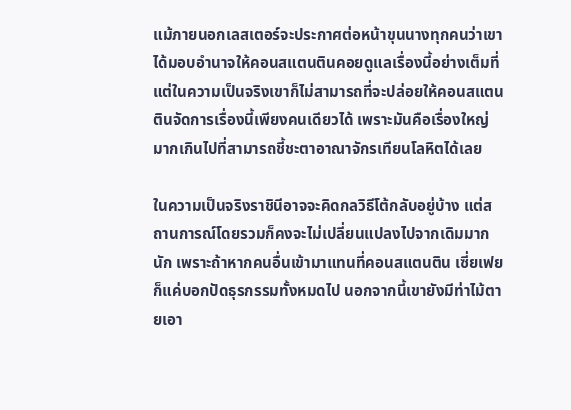แม้ภายนอกเลสเตอร์จะประกาศต่อหน้าขุนนางทุกคนว่าเขาได้มอบอำนาจให้คอนสแตนตินคอยดูแลเรื่องนี้อย่างเต็มที่ แต่ในความเป็นจริงเขาก็ไม่สามารถที่จะปล่อยให้คอนสแตนตินจัดการเรื่องนี้เพียงคนเดียวได้ เพราะมันคือเรื่องใหญ่มากเกินไปที่สามารถชี้ชะตาอาณาจักรเทียนโลหิตได้เลย

ในความเป็นจริงราชินีอาจจะคิดกลวิธีโต้กลับอยู่บ้าง แต่สถานการณ์โดยรวมก็คงจะไม่เปลี่ยนแปลงไปจากเดิมมากนัก เพราะถ้าหากคนอื่นเข้ามาแทนที่คอนสแตนติน เซี่ยเฟยก็แค่บอกปัดธุรกรรมทั้งหมดไป นอกจากนี้เขายังมีท่าไม้ตายเอา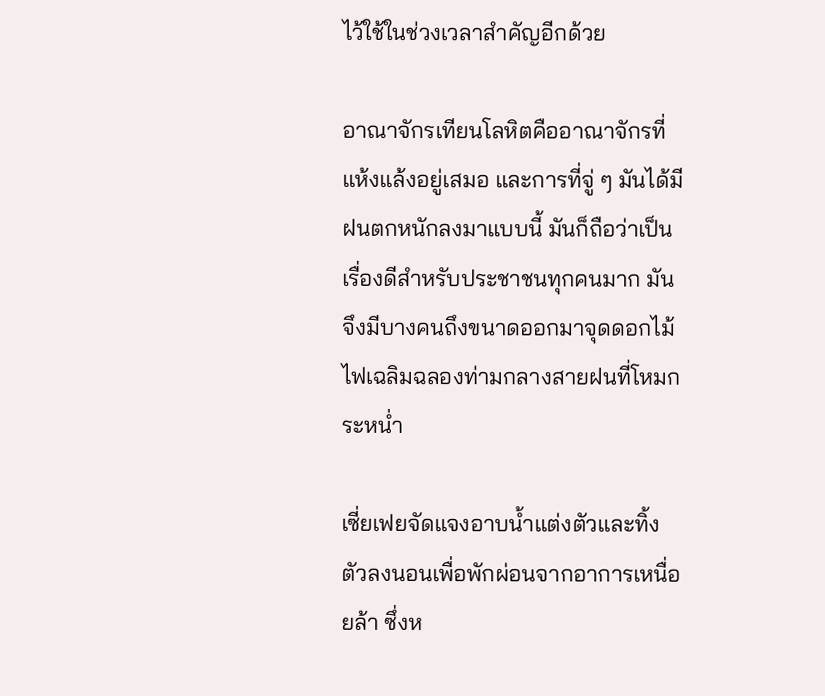ไว้ใช้ในช่วงเวลาสำคัญอีกด้วย

อาณาจักรเทียนโลหิตคืออาณาจักรที่แห้งแล้งอยู่เสมอ และการที่จู่ ๆ มันได้มีฝนตกหนักลงมาแบบนี้ มันก็ถือว่าเป็นเรื่องดีสำหรับประชาชนทุกคนมาก มันจึงมีบางคนถึงขนาดออกมาจุดดอกไม้ไฟเฉลิมฉลองท่ามกลางสายฝนที่โหมกระหน่ำ

เซี่ยเฟยจัดแจงอาบน้ำแต่งตัวและทิ้งตัวลงนอนเพื่อพักผ่อนจากอาการเหนื่อยล้า ซึ่งห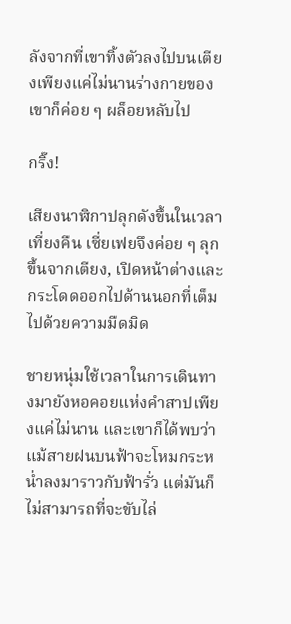ลังจากที่เขาทิ้งตัวลงไปบนเตียงเพียงแค่ไม่นานร่างกายของเขาก็ค่อย ๆ ผล็อยหลับไป

กริ๊ง!

เสียงนาฬิกาปลุกดังขึ้นในเวลาเที่ยงคืน เซี่ยเฟยจึงค่อย ๆ ลุกขึ้นจากเตียง, เปิดหน้าต่างและกระโดดออกไปด้านนอกที่เต็มไปด้วยความมืดมิด

ชายหนุ่มใช้เวลาในการเดินทางมายังหอคอยแห่งคำสาปเพียงแค่ไม่นาน และเขาก็ได้พบว่าแม้สายฝนบนฟ้าจะโหมกระหน่ำลงมาราวกับฟ้ารั่ว แต่มันก็ไม่สามารถที่จะขับไล่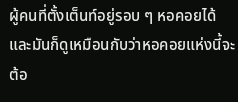ผู้คนที่ตั้งเต็นท์อยู่รอบ ๆ หอคอยได้ และมันก็ดูเหมือนกับว่าหอคอยแห่งนี้จะต้อ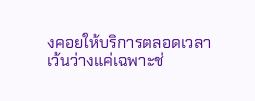งคอยให้บริการตลอดเวลา เว้นว่างแค่เฉพาะช่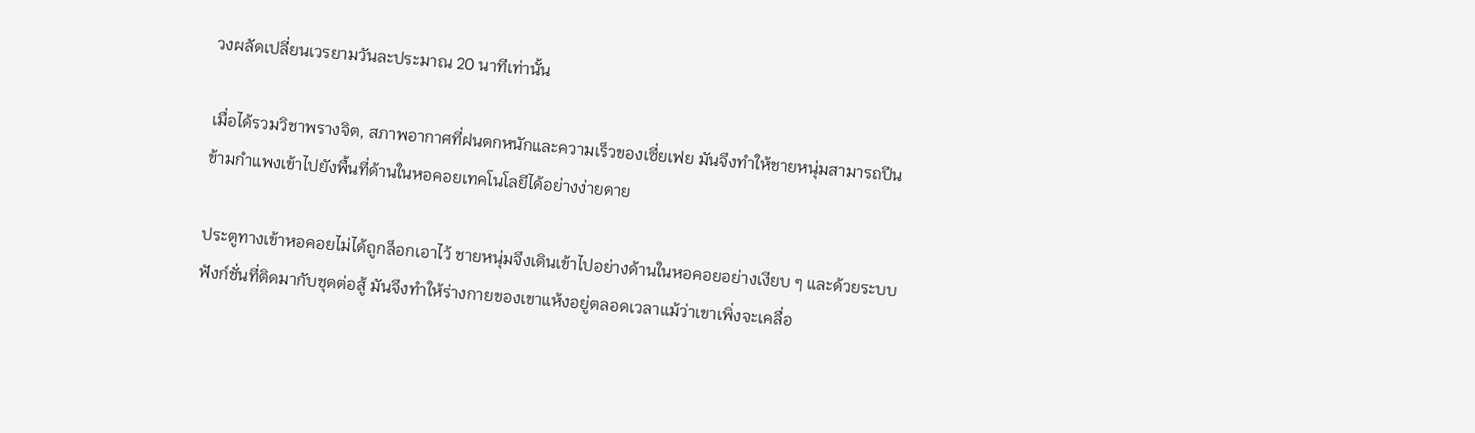วงผลัดเปลี่ยนเวรยามวันละประมาณ 20 นาทีเท่านั้น

เมื่อได้รวมวิชาพรางจิต, สภาพอากาศที่ฝนตกหนักและความเร็วของเซี่ยเฟย มันจึงทำให้ชายหนุ่มสามารถปีนข้ามกำแพงเข้าไปยังพื้นที่ด้านในหอคอยเทคโนโลยีได้อย่างง่ายดาย

ประตูทางเข้าหอคอยไม่ได้ถูกล็อกเอาไว้ ชายหนุ่มจึงเดินเข้าไปอย่างด้านในหอคอยอย่างเงียบ ๆ และด้วยระบบฟังก์ชั่นที่ติดมากับชุดต่อสู้ มันจึงทำให้ร่างกายของเขาแห้งอยู่ตลอดเวลาแม้ว่าเขาเพิ่งจะเคลื่อ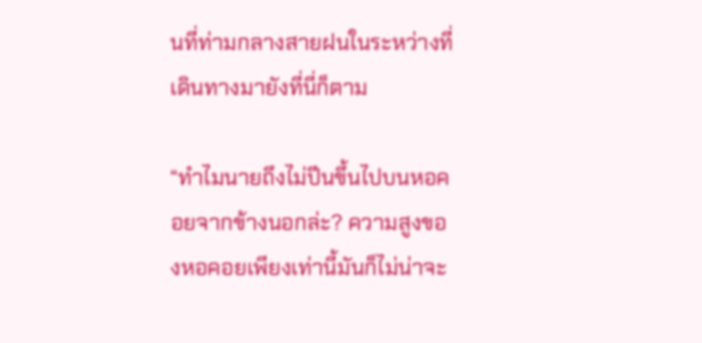นที่ท่ามกลางสายฝนในระหว่างที่เดินทางมายังที่นี่ก็ตาม

“ทำไมนายถึงไม่ปีนขึ้นไปบนหอคอยจากข้างนอกล่ะ? ความสูงของหอคอยเพียงเท่านี้มันก็ไม่น่าจะ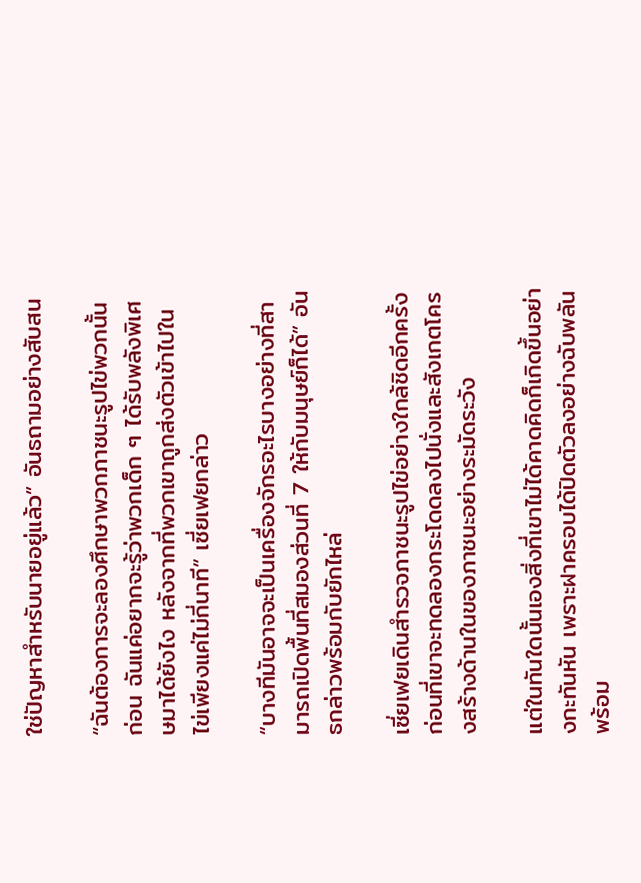ใช่ปัญหาสำหรับนายอยู่แล้ว” อันธถามอย่างสับสน

“ฉันต้องการจะลองศึกษาพวกภาชนะรูปไข่พวกนั้นก่อน ฉันแค่อยากจะรู้ว่าพวกเด็ก ๆ ได้รับพลังพิเศษมาได้ยังไง หลังจากที่พวกเขาถูกส่งตัวเข้าไปในไข่เพียงแค่ไม่กี่นาที” เซี่ยเฟยกล่าว

“บางทีมันอาจจะเป็นเครื่องจักรอะไรบางอย่างที่สามารถเปิดพื้นที่สมองส่วนที่ 7 ให้กับมนุษย์ก็ได้” อันธกล่าวพร้อมกับยักไหล่

เซี่ยเฟยเดินสำรวจภาชนะรูปไข่อย่างใกล้ชิดอีกครั้ง ก่อนที่เขาจะทดลองกระโดดลงไปนั่งและสังเกตโครงสร้างด้านในของภาชนะอย่างระมัดระวัง

แต่ในทันใดนั้นเองสิ่งที่เขาไม่ได้คาดคิดก็เกิดขึ้นอย่างกะทันหัน เพราะฝาครอบได้ปิดตัวลงอย่างฉับพลันพร้อม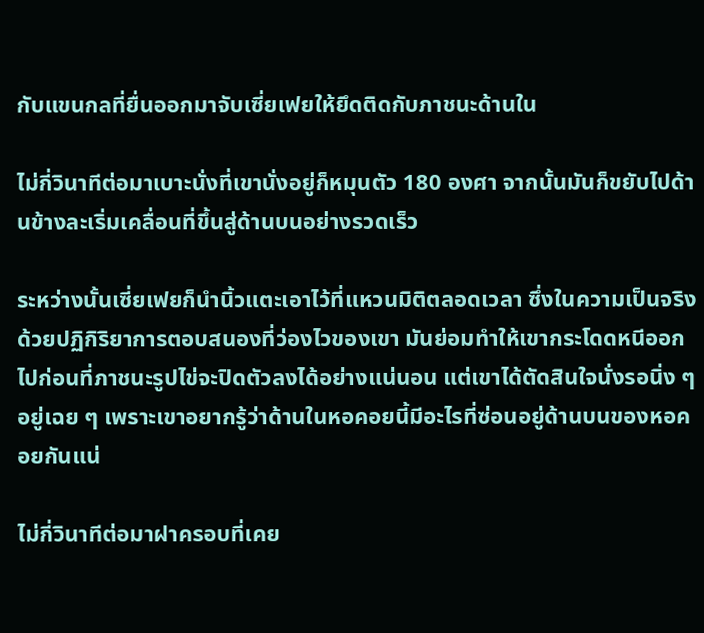กับแขนกลที่ยื่นออกมาจับเซี่ยเฟยให้ยึดติดกับภาชนะด้านใน

ไม่กี่วินาทีต่อมาเบาะนั่งที่เขานั่งอยู่ก็หมุนตัว 180 องศา จากนั้นมันก็ขยับไปด้านข้างละเริ่มเคลื่อนที่ขึ้นสู่ด้านบนอย่างรวดเร็ว

ระหว่างนั้นเซี่ยเฟยก็นำนิ้วแตะเอาไว้ที่แหวนมิติตลอดเวลา ซึ่งในความเป็นจริงด้วยปฏิกิริยาการตอบสนองที่ว่องไวของเขา มันย่อมทำให้เขากระโดดหนีออกไปก่อนที่ภาชนะรูปไข่จะปิดตัวลงได้อย่างแน่นอน แต่เขาได้ตัดสินใจนั่งรอนิ่ง ๆ อยู่เฉย ๆ เพราะเขาอยากรู้ว่าด้านในหอคอยนี้มีอะไรที่ซ่อนอยู่ด้านบนของหอคอยกันแน่

ไม่กี่วินาทีต่อมาฝาครอบที่เคย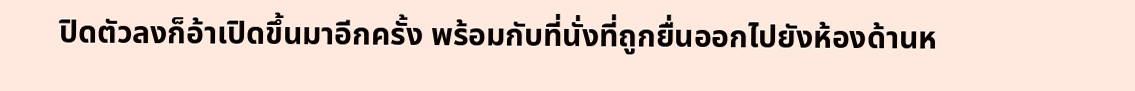ปิดตัวลงก็อ้าเปิดขึ้นมาอีกครั้ง พร้อมกับที่นั่งที่ถูกยื่นออกไปยังห้องด้านห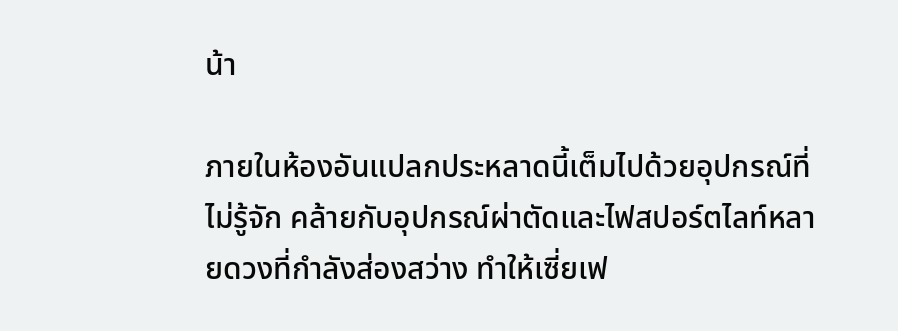น้า

ภายในห้องอันแปลกประหลาดนี้เต็มไปด้วยอุปกรณ์ที่ไม่รู้จัก คล้ายกับอุปกรณ์ผ่าตัดและไฟสปอร์ตไลท์หลายดวงที่กำลังส่องสว่าง ทำให้เซี่ยเฟ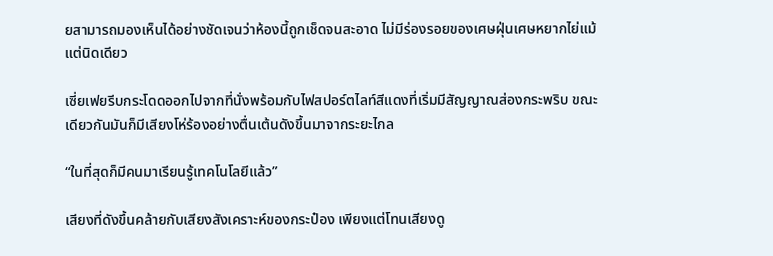ยสามารถมองเห็นได้อย่างชัดเจนว่าห้องนี้ถูกเช็ดจนสะอาด ไม่มีร่องรอยของเศษฝุ่นเศษหยากไย่แม้แต่นิดเดียว

เซี่ยเฟยรีบกระโดดออกไปจากที่นั่งพร้อมกับไฟสปอร์ตไลท์สีแดงที่เริ่มมีสัญญาณส่องกระพริบ ขณะเดียวกันมันก็มีเสียงโห่ร้องอย่างตื่นเต้นดังขึ้นมาจากระยะไกล

“ในที่สุดก็มีคนมาเรียนรู้เทคโนโลยีแล้ว”

เสียงที่ดังขึ้นคล้ายกับเสียงสังเคราะห์ของกระป๋อง เพียงแต่โทนเสียงดู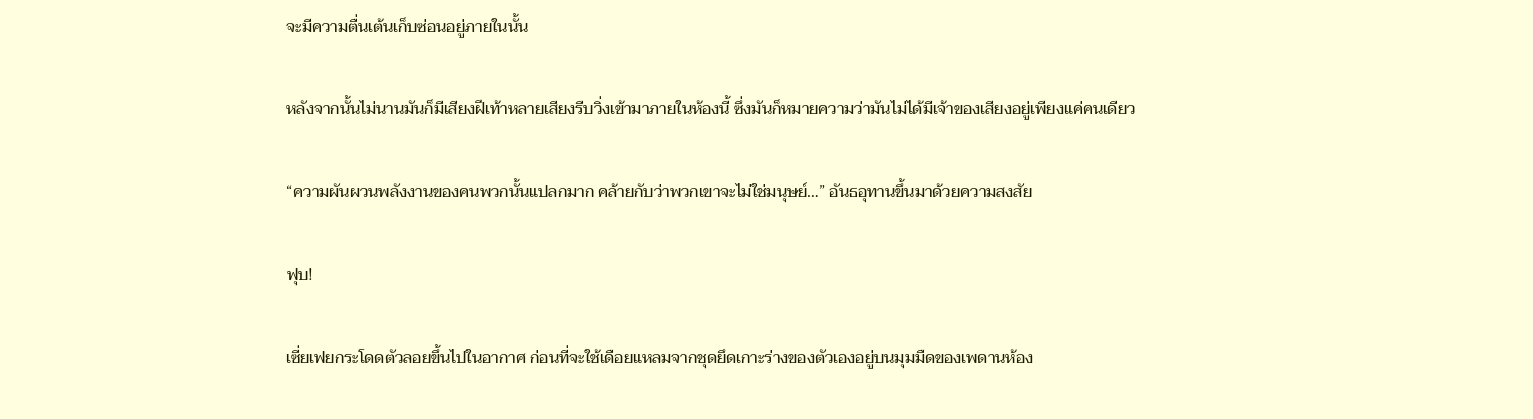จะมีความตื่นเต้นเก็บซ่อนอยู่ภายในนั้น

หลังจากนั้นไม่นานมันก็มีเสียงฝีเท้าหลายเสียงรีบวิ่งเข้ามาภายในห้องนี้ ซึ่งมันก็หมายความว่ามันไม่ได้มีเจ้าของเสียงอยู่เพียงแค่คนเดียว

“ความผันผวนพลังงานของคนพวกนั้นแปลกมาก คล้ายกับว่าพวกเขาจะไม่ใช่มนุษย์…” อันธอุทานขึ้นมาด้วยความสงสัย

ฟุบ!

เซี่ยเฟยกระโดดตัวลอยขึ้นไปในอากาศ ก่อนที่จะใช้เดือยแหลมจากชุดยึดเกาะร่างของตัวเองอยู่บนมุมมืดของเพดานห้อง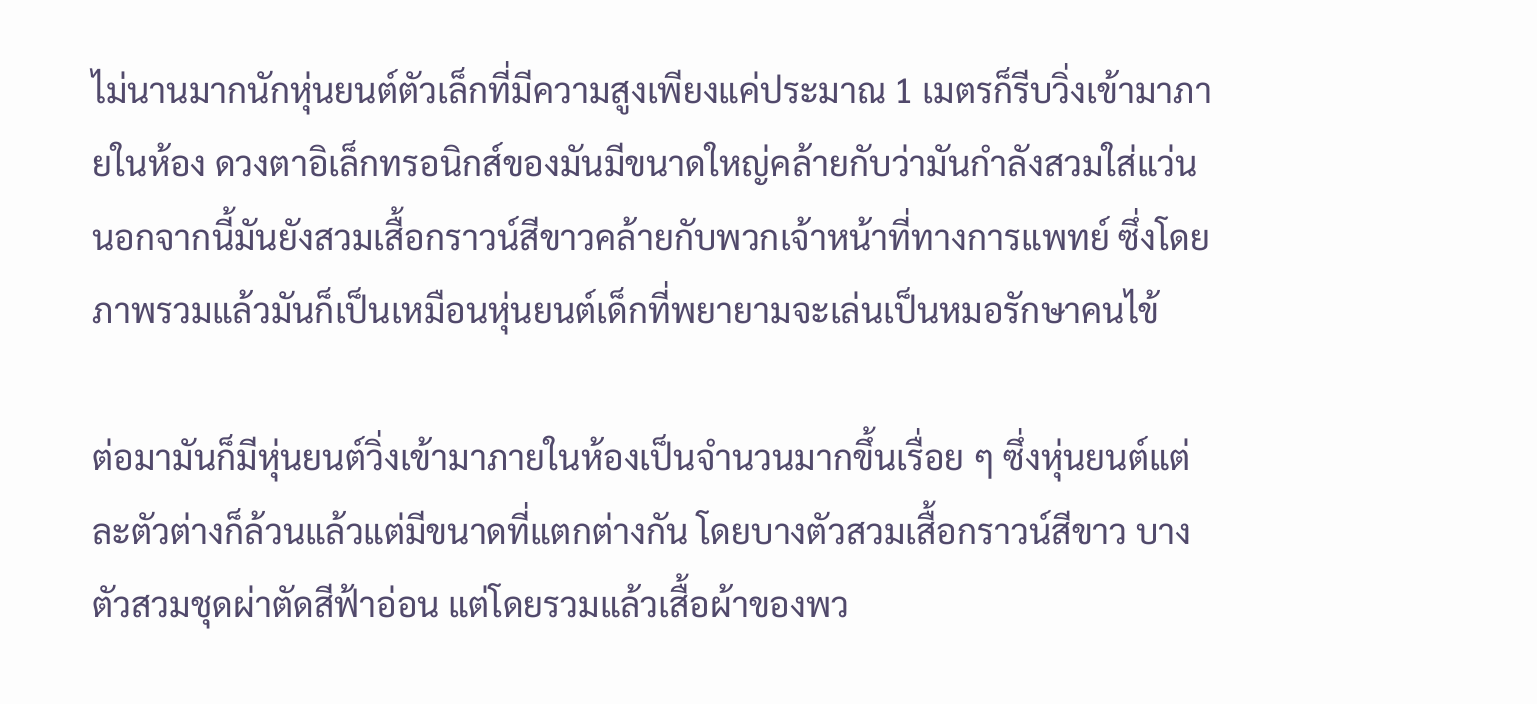ไม่นานมากนักหุ่นยนต์ตัวเล็กที่มีความสูงเพียงแค่ประมาณ 1 เมตรก็รีบวิ่งเข้ามาภายในห้อง ดวงตาอิเล็กทรอนิกส์ของมันมีขนาดใหญ่คล้ายกับว่ามันกำลังสวมใส่แว่น นอกจากนี้มันยังสวมเสื้อกราวน์สีขาวคล้ายกับพวกเจ้าหน้าที่ทางการแพทย์ ซึ่งโดยภาพรวมแล้วมันก็เป็นเหมือนหุ่นยนต์เด็กที่พยายามจะเล่นเป็นหมอรักษาคนไข้

ต่อมามันก็มีหุ่นยนต์วิ่งเข้ามาภายในห้องเป็นจำนวนมากขึ้นเรื่อย ๆ ซึ่งหุ่นยนต์แต่ละตัวต่างก็ล้วนแล้วแต่มีขนาดที่แตกต่างกัน โดยบางตัวสวมเสื้อกราวน์สีขาว บางตัวสวมชุดผ่าตัดสีฟ้าอ่อน แต่โดยรวมแล้วเสื้อผ้าของพว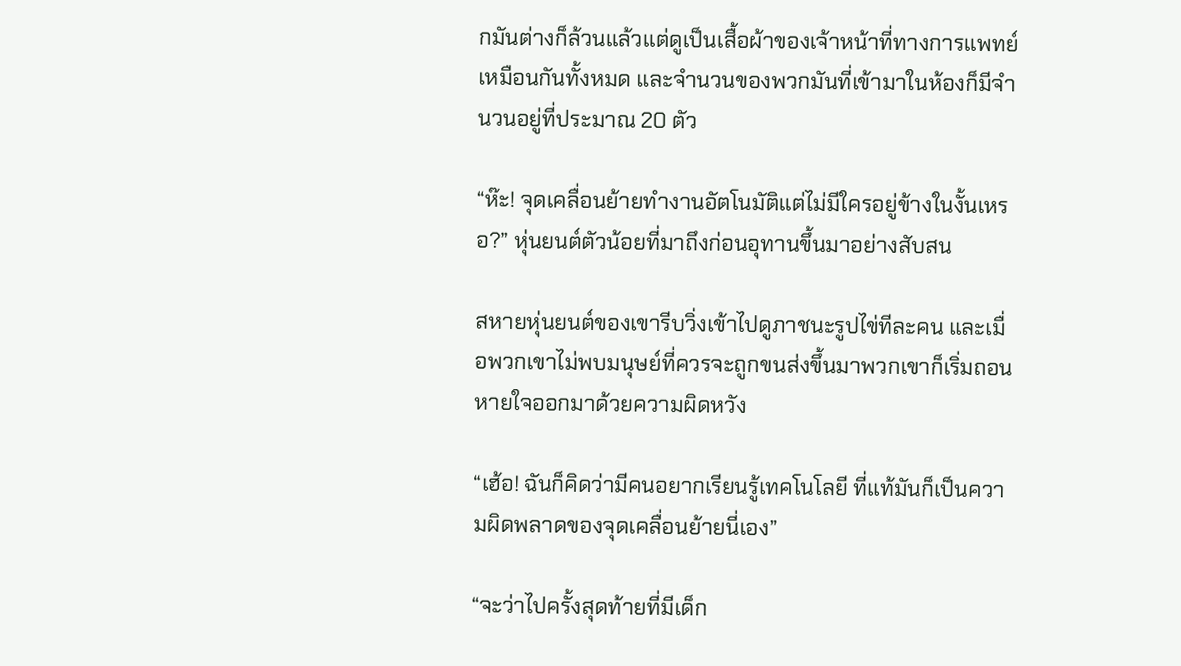กมันต่างก็ล้วนแล้วแต่ดูเป็นเสื้อผ้าของเจ้าหน้าที่ทางการแพทย์เหมือนกันทั้งหมด และจำนวนของพวกมันที่เข้ามาในห้องก็มีจำนวนอยู่ที่ประมาณ 20 ตัว

“ห๊ะ! จุดเคลื่อนย้ายทำงานอัตโนมัติแต่ไม่มีใครอยู่ข้างในงั้นเหรอ?” หุ่นยนต์ตัวน้อยที่มาถึงก่อนอุทานขึ้นมาอย่างสับสน

สหายหุ่นยนต์ของเขารีบวิ่งเข้าไปดูภาชนะรูปไข่ทีละคน และเมื่อพวกเขาไม่พบมนุษย์ที่ควรจะถูกขนส่งขึ้นมาพวกเขาก็เริ่มถอนหายใจออกมาด้วยความผิดหวัง

“เฮ้อ! ฉันก็คิดว่ามีคนอยากเรียนรู้เทคโนโลยี ที่แท้มันก็เป็นความผิดพลาดของจุดเคลื่อนย้ายนี่เอง”

“จะว่าไปครั้งสุดท้ายที่มีเด็ก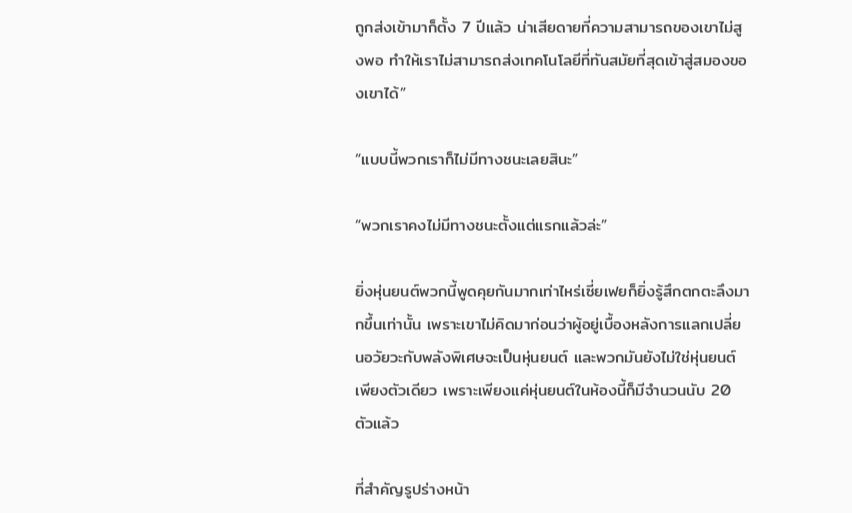ถูกส่งเข้ามาก็ตั้ง 7 ปีแล้ว น่าเสียดายที่ความสามารถของเขาไม่สูงพอ ทำให้เราไม่สามารถส่งเทคโนโลยีที่ทันสมัยที่สุดเข้าสู่สมองของเขาได้”

“แบบนี้พวกเราก็ไม่มีทางชนะเลยสินะ”

“พวกเราคงไม่มีทางชนะตั้งแต่แรกแล้วล่ะ”

ยิ่งหุ่นยนต์พวกนี้พูดคุยกันมากเท่าไหร่เซี่ยเฟยก็ยิ่งรู้สึกตกตะลึงมากขึ้นเท่านั้น เพราะเขาไม่คิดมาก่อนว่าผู้อยู่เบื้องหลังการแลกเปลี่ยนอวัยวะกับพลังพิเศษจะเป็นหุ่นยนต์ และพวกมันยังไม่ใช่หุ่นยนต์เพียงตัวเดียว เพราะเพียงแค่หุ่นยนต์ในห้องนี้ก็มีจำนวนนับ 20 ตัวแล้ว

ที่สำคัญรูปร่างหน้า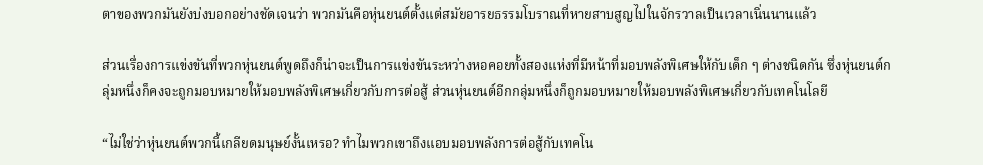ตาของพวกมันยังบ่งบอกอย่างชัดเจนว่า พวกมันคือหุ่นยนต์ตั้งแต่สมัยอารยธรรมโบราณที่หายสาบสูญไปในจักรวาลเป็นเวลาเนิ่นนานแล้ว

ส่วนเรื่องการแข่งขันที่พวกหุ่นยนต์พูดถึงก็น่าจะเป็นการแข่งขันระหว่างหอคอยทั้งสองแห่งที่มีหน้าที่มอบพลังพิเศษให้กับเด็ก ๆ ต่างชนิดกัน ซึ่งหุ่นยนต์กลุ่มหนึ่งก็คงจะถูกมอบหมายให้มอบพลังพิเศษเกี่ยวกับการต่อสู้ ส่วนหุ่นยนต์อีกกลุ่มหนึ่งก็ถูกมอบหมายให้มอบพลังพิเศษเกี่ยวกับเทคโนโลยี

“ไม่ใช่ว่าหุ่นยนต์พวกนี้เกลียดมนุษย์งั้นเหรอ? ทำไมพวกเขาถึงแอบมอบพลังการต่อสู้กับเทคโน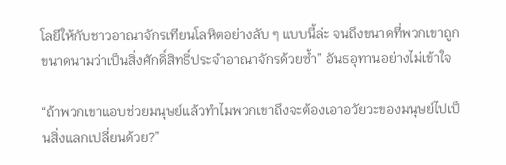โลยีให้กับชาวอาณาจักรเทียนโลหิตอย่างลับ ๆ แบบนี้ล่ะ จนถึงขนาดที่พวกเขาถูกขนาดนามว่าเป็นสิ่งศักดิ์สิทธิ์ประจำอาณาจักรด้วยซ้ำ” อันธอุทานอย่างไม่เข้าใจ

“ถ้าพวกเขาแอบช่วยมนุษย์แล้วทำไมพวกเขาถึงจะต้องเอาอวัยวะของมนุษย์ไปเป็นสิ่งแลกเปลี่ยนด้วย?”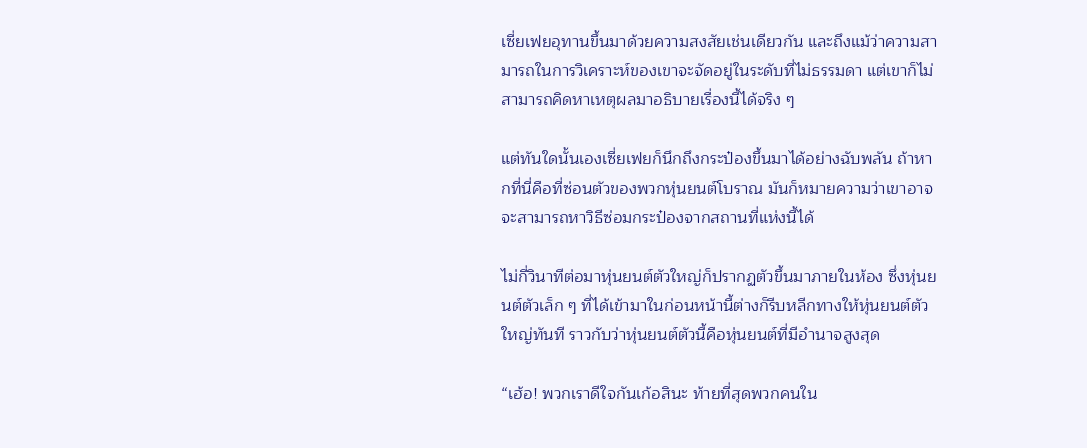เซี่ยเฟยอุทานขึ้นมาด้วยความสงสัยเช่นเดียวกัน และถึงแม้ว่าความสามารถในการวิเคราะห์ของเขาจะจัดอยู่ในระดับที่ไม่ธรรมดา แต่เขาก็ไม่สามารถคิดหาเหตุผลมาอธิบายเรื่องนี้ได้จริง ๆ

แต่ทันใดนั้นเองเซี่ยเฟยก็นึกถึงกระป๋องขึ้นมาได้อย่างฉับพลัน ถ้าหากที่นี่คือที่ซ่อนตัวของพวกหุ่นยนต์โบราณ มันก็หมายความว่าเขาอาจจะสามารถหาวิธีซ่อมกระป๋องจากสถานที่แห่งนี้ได้

ไม่กี่วินาทีต่อมาหุ่นยนต์ตัวใหญ่ก็ปรากฏตัวขึ้นมาภายในห้อง ซึ่งหุ่นยนต์ตัวเล็ก ๆ ที่ได้เข้ามาในก่อนหน้านี้ต่างก็รีบหลีกทางให้หุ่นยนต์ตัวใหญ่ทันที ราวกับว่าหุ่นยนต์ตัวนี้คือหุ่นยนต์ที่มีอำนาจสูงสุด

“เฮ้อ! พวกเราดีใจกันเก้อสินะ ท้ายที่สุดพวกคนใน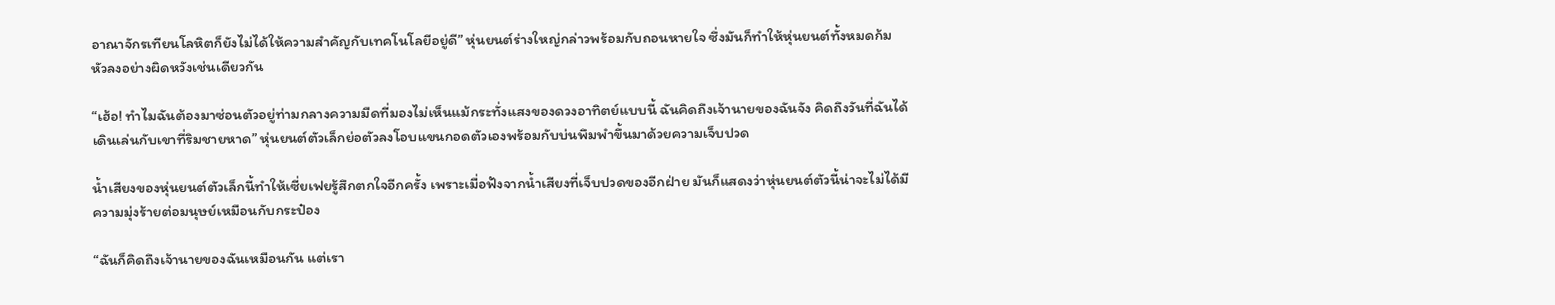อาณาจักรเทียนโลหิตก็ยังไม่ได้ให้ความสำคัญกับเทคโนโลยีอยู่ดี” หุ่นยนต์ร่างใหญ่กล่าวพร้อมกับถอนหายใจ ซึ่งมันก็ทำให้หุ่นยนต์ทั้งหมดก้มหัวลงอย่างผิดหวังเช่นเดียวกัน

“เฮ้อ! ทำไมฉันต้องมาซ่อนตัวอยู่ท่ามกลางความมืดที่มองไม่เห็นแม้กระทั่งแสงของดวงอาทิตย์แบบนี้ ฉันคิดถึงเจ้านายของฉันจัง คิดถึงวันที่ฉันได้เดินเล่นกับเขาที่ริมชายหาด” หุ่นยนต์ตัวเล็กย่อตัวลงโอบแขนกอดตัวเองพร้อมกับบ่นพึมพำขึ้นมาด้วยความเจ็บปวด

น้ำเสียงของหุ่นยนต์ตัวเล็กนี้ทำให้เซี่ยเฟยรู้สึกตกใจอีกครั้ง เพราะเมื่อฟังจากน้ำเสียงที่เจ็บปวดของอีกฝ่าย มันก็แสดงว่าหุ่นยนต์ตัวนี้น่าจะไม่ได้มีความมุ่งร้ายต่อมนุษย์เหมือนกับกระป๋อง

“ฉันก็คิดถึงเจ้านายของฉันเหมือนกัน แต่เรา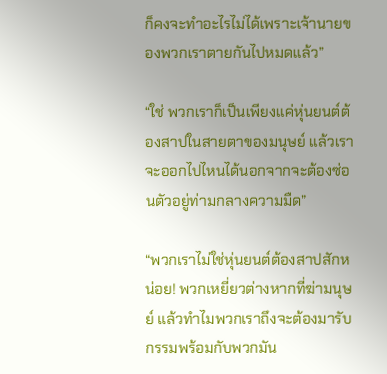ก็คงจะทำอะไรไม่ได้เพราะเจ้านายของพวกเราตายกันไปหมดแล้ว”

“ใช่ พวกเราก็เป็นเพียงแค่หุ่นยนต์ต้องสาปในสายตาของมนุษย์ แล้วเราจะออกไปไหนได้นอกจากจะต้องซ่อนตัวอยู่ท่ามกลางความมืด”

“พวกเราไม่ใช่หุ่นยนต์ต้องสาปสักหน่อย! พวกเหยี่ยวต่างหากที่ฆ่ามนุษย์ แล้วทำไมพวกเราถึงจะต้องมารับกรรมพร้อมกับพวกมัน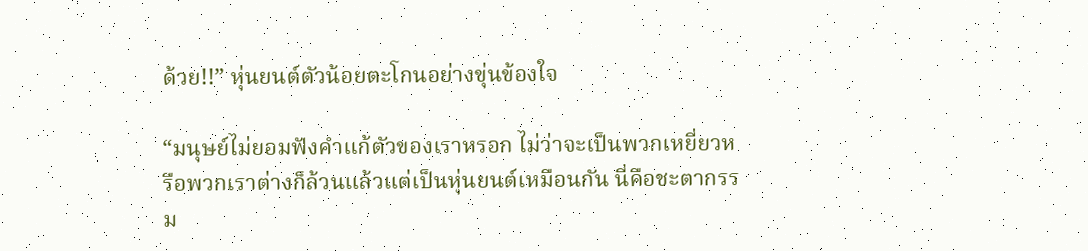ด้วย!!” หุ่นยนต์ตัวน้อยตะโกนอย่างขุ่นข้องใจ

“มนุษย์ไม่ยอมฟังคำแก้ตัวของเราหรอก ไม่ว่าจะเป็นพวกเหยี่ยวหรือพวกเราต่างก็ล้วนแล้วแต่เป็นหุ่นยนต์เหมือนกัน นี่คือชะตากรรม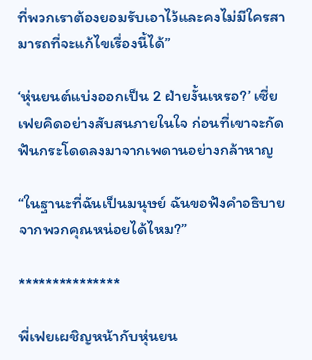ที่พวกเราต้องยอมรับเอาไว้และคงไม่มีใครสามารถที่จะแก้ไขเรื่องนี้ได้”

‘หุ่นยนต์แบ่งออกเป็น 2 ฝ่ายงั้นเหรอ?’ เซี่ยเฟยคิดอย่างสับสนภายในใจ ก่อนที่เขาจะกัดฟันกระโดดลงมาจากเพดานอย่างกล้าหาญ

“ในฐานะที่ฉันเป็นมนุษย์ ฉันขอฟังคำอธิบายจากพวกคุณหน่อยได้ไหม?”

***************

พี่เฟยเผชิญหน้ากับหุ่นยน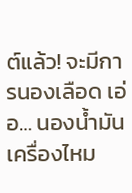ต์แล้ว! จะมีการนองเลือด เอ่อ… นองน้ำมันเครื่องไหม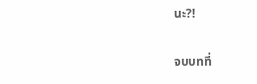นะ?!

จบบทที่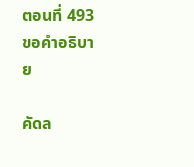ตอนที่ 493 ขอคำอธิบาย

คัดล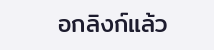อกลิงก์แล้ว